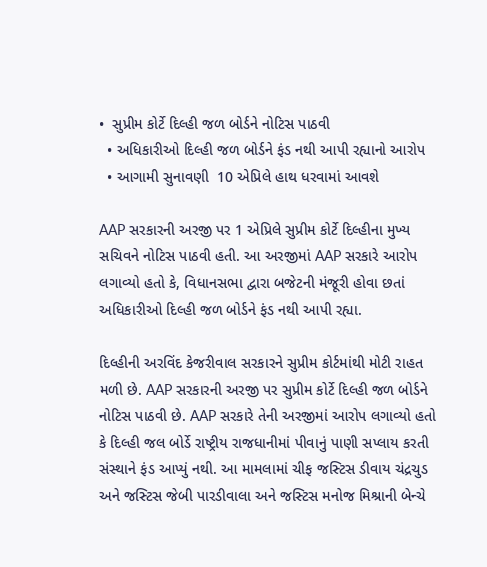•  સુપ્રીમ કોર્ટે દિલ્હી જળ બોર્ડને નોટિસ પાઠવી
  • અધિકારીઓ દિલ્હી જળ બોર્ડને ફંડ નથી આપી રહ્યાનો આરોપ
  • આગામી સુનાવણી  10 એપ્રિલે હાથ ધરવામાં આવશે

AAP સરકારની અરજી પર 1 એપ્રિલે સુપ્રીમ કોર્ટે દિલ્હીના મુખ્ય સચિવને નોટિસ પાઠવી હતી. આ અરજીમાં AAP સરકારે આરોપ લગાવ્યો હતો કે, વિધાનસભા દ્વારા બજેટની મંજૂરી હોવા છતાં અધિકારીઓ દિલ્હી જળ બોર્ડને ફંડ નથી આપી રહ્યા.

દિલ્હીની અરવિંદ કેજરીવાલ સરકારને સુપ્રીમ કોર્ટમાંથી મોટી રાહત મળી છે. AAP સરકારની અરજી પર સુપ્રીમ કોર્ટે દિલ્હી જળ બોર્ડને નોટિસ પાઠવી છે. AAP સરકારે તેની અરજીમાં આરોપ લગાવ્યો હતો કે દિલ્હી જલ બોર્ડે રાષ્ટ્રીય રાજધાનીમાં પીવાનું પાણી સપ્લાય કરતી સંસ્થાને ફંડ આપ્યું નથી. આ મામલામાં ચીફ જસ્ટિસ ડીવાય ચંદ્રચુડ અને જસ્ટિસ જેબી પારડીવાલા અને જસ્ટિસ મનોજ મિશ્રાની બેન્ચે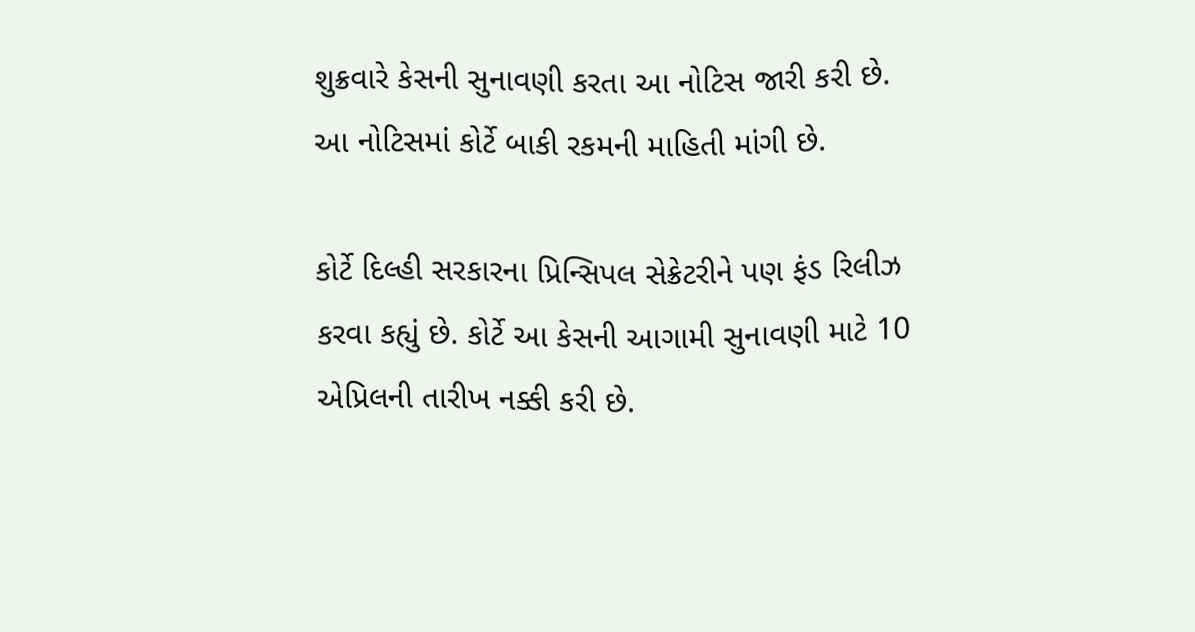શુક્રવારે કેસની સુનાવણી કરતા આ નોટિસ જારી કરી છે. આ નોટિસમાં કોર્ટે બાકી રકમની માહિતી માંગી છે.

કોર્ટે દિલ્હી સરકારના પ્રિન્સિપલ સેક્રેટરીને પણ ફંડ રિલીઝ કરવા કહ્યું છે. કોર્ટે આ કેસની આગામી સુનાવણી માટે 10 એપ્રિલની તારીખ નક્કી કરી છે.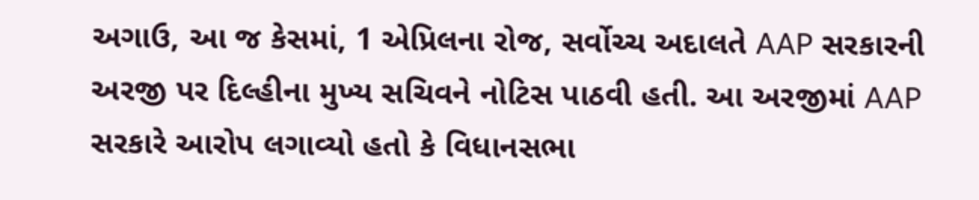અગાઉ, આ જ કેસમાં, 1 એપ્રિલના રોજ, સર્વોચ્ચ અદાલતે AAP સરકારની અરજી પર દિલ્હીના મુખ્ય સચિવને નોટિસ પાઠવી હતી. આ અરજીમાં AAP સરકારે આરોપ લગાવ્યો હતો કે વિધાનસભા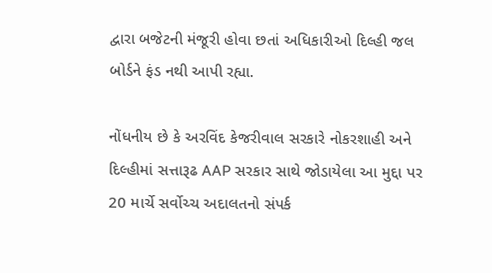દ્વારા બજેટની મંજૂરી હોવા છતાં અધિકારીઓ દિલ્હી જલ બોર્ડને ફંડ નથી આપી રહ્યા.

નોંધનીય છે કે અરવિંદ કેજરીવાલ સરકારે નોકરશાહી અને દિલ્હીમાં સત્તારૂઢ AAP સરકાર સાથે જોડાયેલા આ મુદ્દા પર 20 માર્ચે સર્વોચ્ચ અદાલતનો સંપર્ક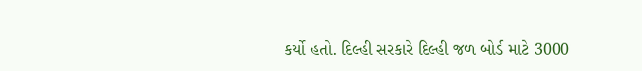કર્યો હતો. દિલ્હી સરકારે દિલ્હી જળ બોર્ડ માટે 3000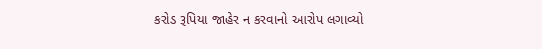કરોડ રૂપિયા જાહેર ન કરવાનો આરોપ લગાવ્યો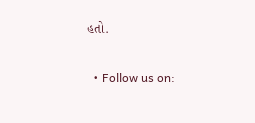હતો.

  • Follow us on: